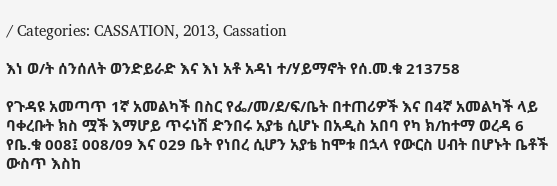/ Categories: CASSATION, 2013, Cassation

እነ ወ/ት ሰንሰለት ወንድይራድ እና እነ አቶ አዳነ ተ/ሃይማኖት የሰ.መ.ቁ 213758

የጉዳዩ አመጣጥ 1ኛ አመልካች በስር የፌ/መ/ደ/ፍ/ቤት በተጠሪዎች እና በ4ኛ አመልካች ላይ ባቀረቡት ክስ ሟች እማሆይ ጥሩነሽ ድንበሩ አያቴ ሲሆኑ በአዲስ አበባ የካ ክ/ከተማ ወረዳ 6 የቤ.ቁ 008፤ 008/09 እና 029 ቤት የነበረ ሲሆን አያቴ ከሞቱ በኋላ የውርስ ሀብት በሆኑት ቤቶች ውስጥ እስከ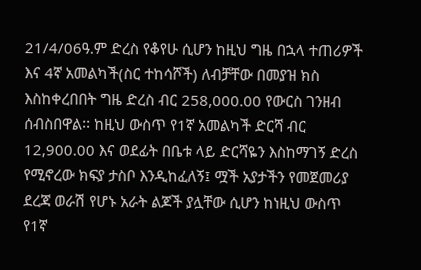21/4/06ዓ.ም ድረስ የቆየሁ ሲሆን ከዚህ ግዜ በኋላ ተጠሪዎች እና 4ኛ አመልካች(ስር ተከሳሾች) ለብቻቸው በመያዝ ክስ እስከቀረበበት ግዜ ድረስ ብር 258,000.00 የውርስ ገንዘብ ሰብስበዋል፡፡ ከዚህ ውስጥ የ1ኛ አመልካች ድርሻ ብር 12,900.00 እና ወደፊት በቤቱ ላይ ድርሻዬን እስከማገኝ ድረስ የሚኖረው ክፍያ ታስቦ እንዲከፈለኝ፤ ሟች አያታችን የመጀመሪያ ደረጃ ወራሽ የሆኑ አራት ልጆች ያሏቸው ሲሆን ከነዚህ ውስጥ የ1ኛ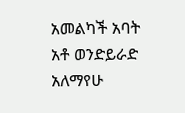አመልካች አባት አቶ ወንድይራድ አለማየሁ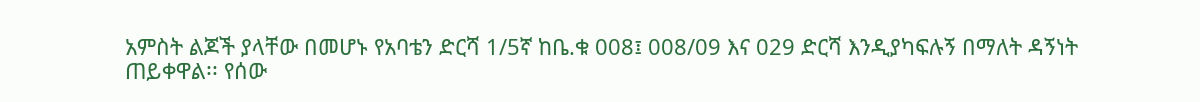አምስት ልጆች ያላቸው በመሆኑ የአባቴን ድርሻ 1/5ኛ ከቤ.ቁ 008፤ 008/09 እና 029 ድርሻ እንዲያካፍሉኝ በማለት ዳኝነት ጠይቀዋል፡፡ የሰው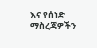እና የሰነድ ማስረጃዎችን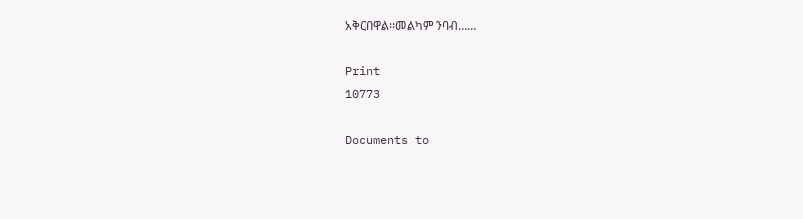አቅርበዋል፡፡መልካም ንባብ……

Print
10773

Documents to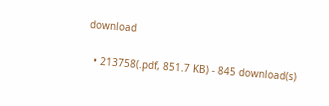download

  • 213758(.pdf, 851.7 KB) - 845 download(s)